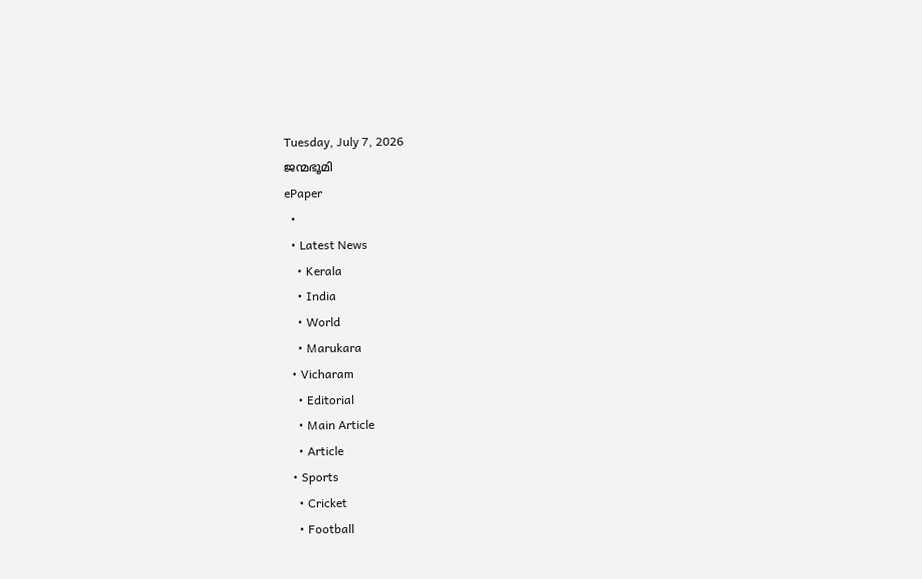Tuesday, July 7, 2026
ജന്മഭൂമി
ePaper
  •
  • Latest News
    • Kerala
    • India
    • World
    • Marukara
  • Vicharam
    • Editorial
    • Main Article
    • Article
  • Sports
    • Cricket
    • Football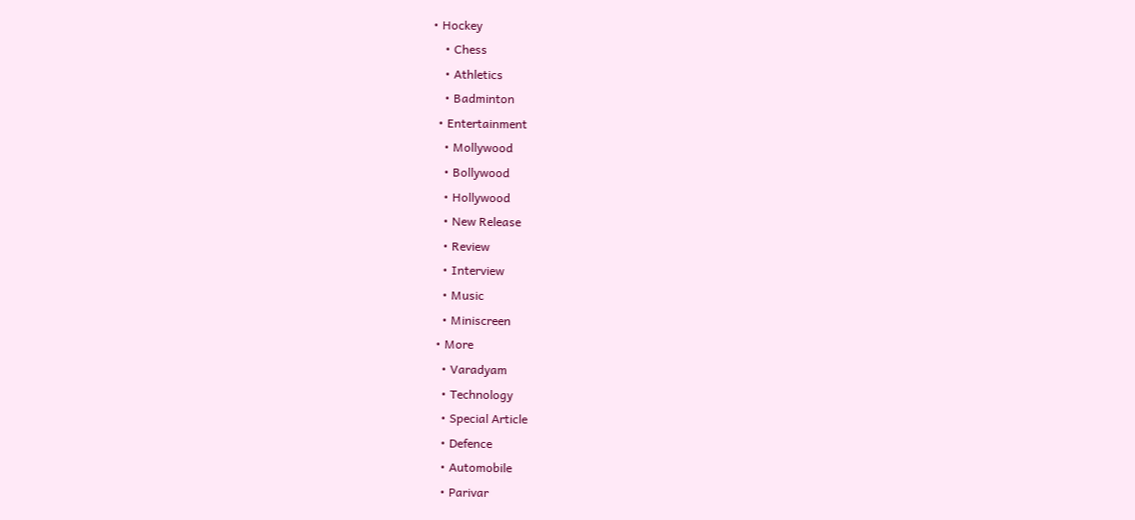• Hockey
    • Chess
    • Athletics
    • Badminton
  • Entertainment
    • Mollywood
    • Bollywood
    • Hollywood
    • New Release
    • Review
    • Interview
    • Music
    • Miniscreen
  • More
    • Varadyam
    • Technology
    • Special Article
    • Defence
    • Automobile
    • Parivar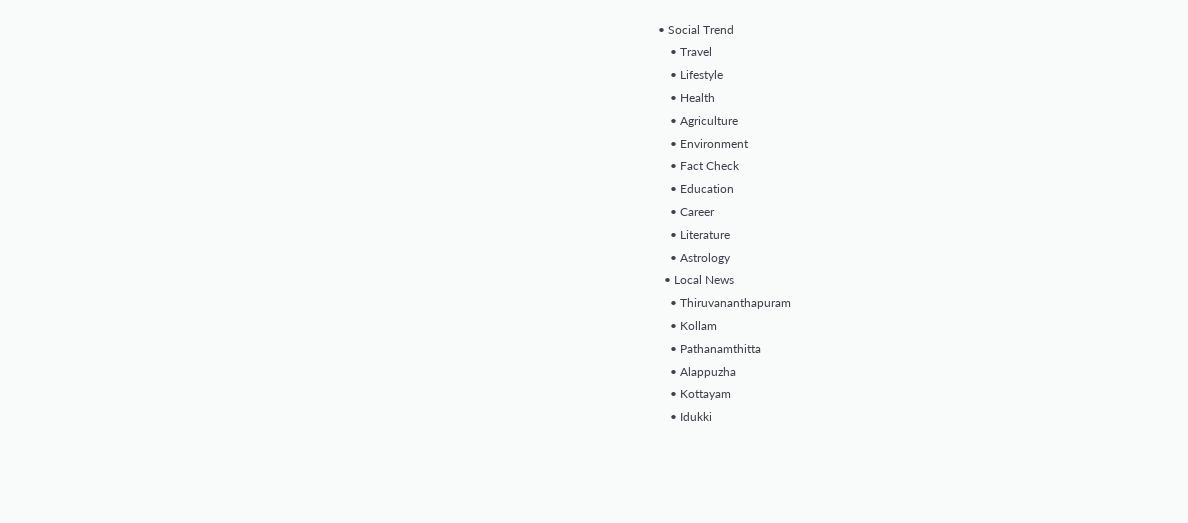• Social Trend
    • Travel
    • Lifestyle
    • Health
    • Agriculture
    • Environment
    • Fact Check
    • Education
    • Career
    • Literature
    • Astrology
  • Local News
    • Thiruvananthapuram
    • Kollam
    • Pathanamthitta
    • Alappuzha
    • Kottayam
    • Idukki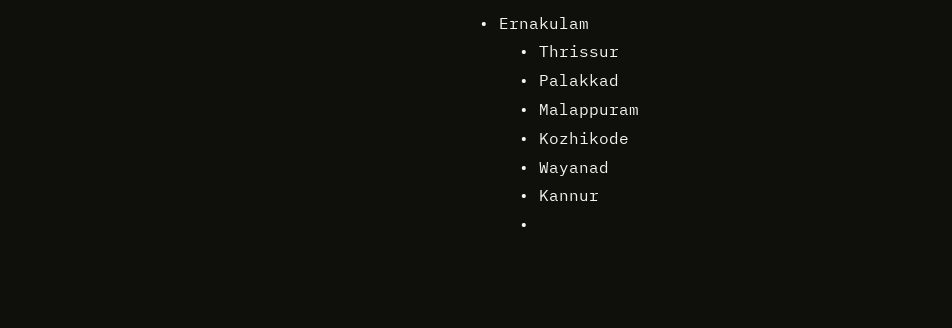• Ernakulam
    • Thrissur
    • Palakkad
    • Malappuram
    • Kozhikode
    • Wayanad
    • Kannur
    •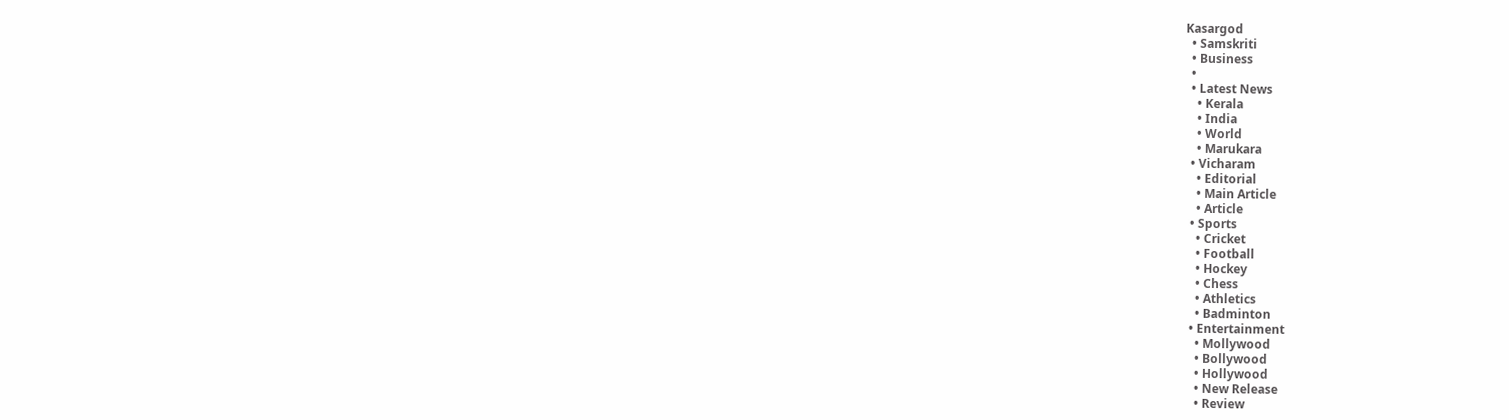Kasargod
  • Samskriti
  • Business
  •
  • Latest News
    • Kerala
    • India
    • World
    • Marukara
  • Vicharam
    • Editorial
    • Main Article
    • Article
  • Sports
    • Cricket
    • Football
    • Hockey
    • Chess
    • Athletics
    • Badminton
  • Entertainment
    • Mollywood
    • Bollywood
    • Hollywood
    • New Release
    • Review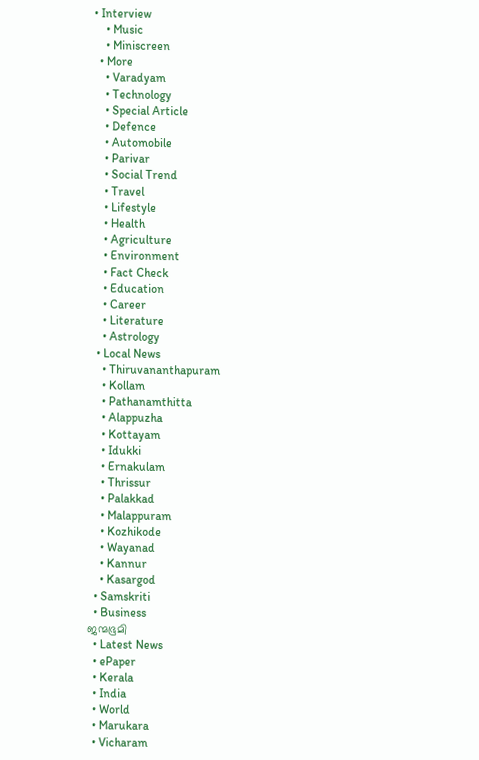• Interview
    • Music
    • Miniscreen
  • More
    • Varadyam
    • Technology
    • Special Article
    • Defence
    • Automobile
    • Parivar
    • Social Trend
    • Travel
    • Lifestyle
    • Health
    • Agriculture
    • Environment
    • Fact Check
    • Education
    • Career
    • Literature
    • Astrology
  • Local News
    • Thiruvananthapuram
    • Kollam
    • Pathanamthitta
    • Alappuzha
    • Kottayam
    • Idukki
    • Ernakulam
    • Thrissur
    • Palakkad
    • Malappuram
    • Kozhikode
    • Wayanad
    • Kannur
    • Kasargod
  • Samskriti
  • Business
ജന്മഭൂമി
  • Latest News
  • ePaper
  • Kerala
  • India
  • World
  • Marukara
  • Vicharam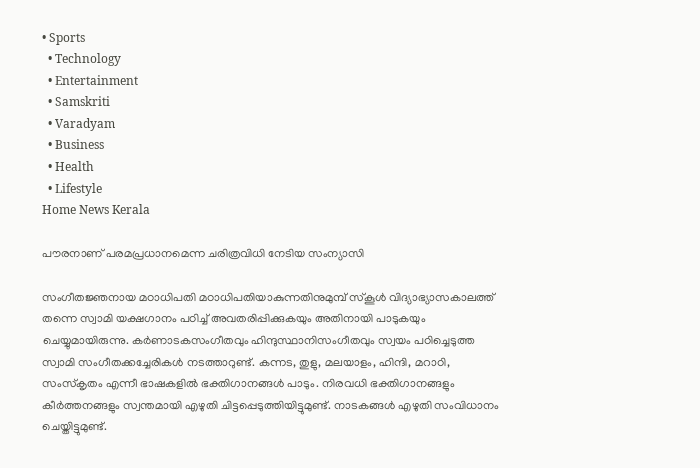• Sports
  • Technology
  • Entertainment
  • Samskriti
  • Varadyam
  • Business
  • Health
  • Lifestyle
Home News Kerala

പൗരനാണ് പരമപ്രധാനമെന്ന ചരിത്രവിധി നേടിയ സംന്യാസി

സംഗീതജ്ഞനായ മഠാധിപതി മഠാധിപതിയാകുന്നതിനുമുമ്പ് സ്‌കൂള്‍ വിദ്യാഭ്യാസകാലത്ത് തന്നെ സ്വാമി യക്ഷഗാനം പഠിച്ച് അവതരിപ്പിക്കുകയും അതിനായി പാടുകയും ചെയ്യുമായിരുന്നു. കര്‍ണാടകസംഗീതവും ഹിന്ദുസ്ഥാനിസംഗീതവും സ്വയം പഠിച്ചെടുത്ത സ്വാമി സംഗീതക്കച്ചേരികള്‍ നടത്താറുണ്ട്. കന്നട, തുളു, മലയാളം, ഹിന്ദി, മറാഠി, സംസ്‌കൃതം എന്നീ ഭാഷകളില്‍ ഭക്തിഗാനങ്ങള്‍ പാടും. നിരവധി ഭക്തിഗാനങ്ങളും കീര്‍ത്തനങ്ങളും സ്വന്തമായി എഴുതി ചിട്ടപ്പെടുത്തിയിട്ടുമുണ്ട്. നാടകങ്ങള്‍ എഴുതി സംവിധാനം ചെയ്തിട്ടുമുണ്ട്.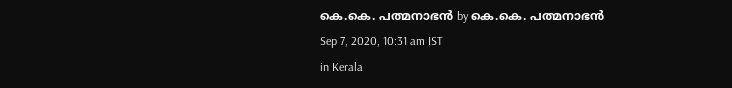കെ.കെ. പത്മനാഭന്‍ by കെ.കെ. പത്മനാഭന്‍
Sep 7, 2020, 10:31 am IST
in Kerala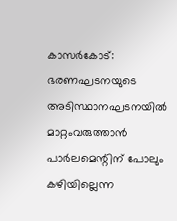കാസര്‍കോട്: ഭരണഘടനയുടെ അടിസ്ഥാനഘടനയില്‍ മാറ്റംവരുത്താന്‍ പാര്‍ലമെന്റിന് പോലും കഴിയില്ലെന്ന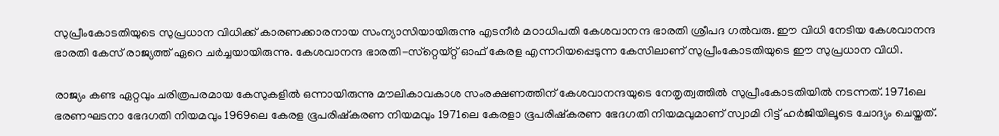സുപ്രീംകോടതിയുടെ സുപ്രധാന വിധിക്ക് കാരണക്കാരനായ സംന്യാസിയായിരുന്നു എടനീര്‍ മഠാധിപതി കേശവാനന്ദ ഭാരതി ശ്രീപദ ഗല്‍വരു. ഈ വിധി നേടിയ കേശവാനന്ദ ഭാരതി കേസ് രാജ്യത്ത് ഏറെ ചര്‍ച്ചയായിരുന്നു. കേശവാനന്ദ ഭാരതി-സ്‌റ്റെയ്റ്റ് ഓഫ് കേരള എന്നറിയപ്പെടുന്ന കേസിലാണ് സുപ്രീംകോടതിയുടെ ഈ സുപ്രധാന വിധി.

രാജ്യം കണ്ട ഏറ്റവും ചരിത്രപരമായ കേസുകളില്‍ ഒന്നായിരുന്നു മൗലികാവകാശ സംരക്ഷണത്തിന് കേശവാനന്ദയുടെ നേതൃത്വത്തില്‍ സുപ്രീംകോടതിയില്‍ നടന്നത്. 1971ലെ ഭരണഘടനാ ഭേദഗതി നിയമവും 1969ലെ കേരള ഭൂപരിഷ്‌കരണ നിയമവും 1971ലെ കേരളാ ഭൂപരിഷ്‌കരണ ഭേദഗതി നിയമവുമാണ് സ്വാമി റിട്ട് ഹര്‍ജിയിലൂടെ ചോദ്യം ചെയ്തത്.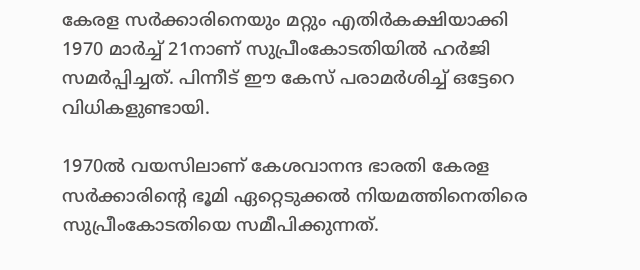കേരള സര്‍ക്കാരിനെയും മറ്റും എതിര്‍കക്ഷിയാക്കി 1970 മാര്‍ച്ച് 21നാണ് സുപ്രീംകോടതിയില്‍ ഹര്‍ജി സമര്‍പ്പിച്ചത്. പിന്നീട് ഈ കേസ് പരാമര്‍ശിച്ച് ഒട്ടേറെ വിധികളുണ്ടായി.

1970ല്‍ വയസിലാണ് കേശവാനന്ദ ഭാരതി കേരള സര്‍ക്കാരിന്റെ ഭൂമി ഏറ്റെടുക്കല്‍ നിയമത്തിനെതിരെ സുപ്രീംകോടതിയെ സമീപിക്കുന്നത്.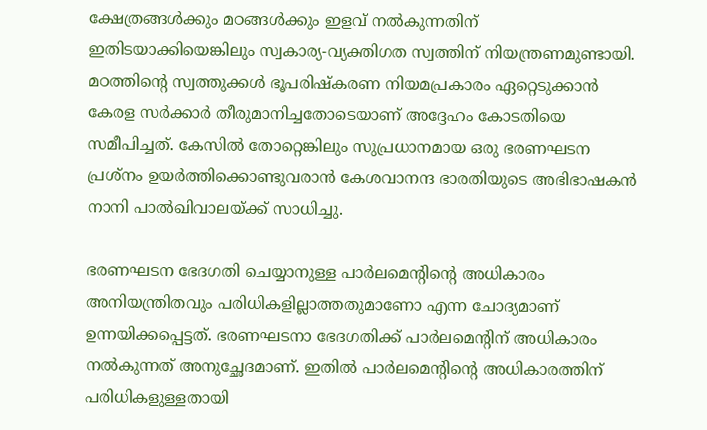ക്ഷേത്രങ്ങള്‍ക്കും മഠങ്ങള്‍ക്കും ഇളവ് നല്‍കുന്നതിന് ഇതിടയാക്കിയെങ്കിലും സ്വകാര്യ-വ്യക്തിഗത സ്വത്തിന് നിയന്ത്രണമുണ്ടായി. മഠത്തിന്റെ സ്വത്തുക്കള്‍ ഭൂപരിഷ്‌കരണ നിയമപ്രകാരം ഏറ്റെടുക്കാന്‍ കേരള സര്‍ക്കാര്‍ തീരുമാനിച്ചതോടെയാണ് അദ്ദേഹം കോടതിയെ സമീപിച്ചത്. കേസില്‍ തോറ്റെങ്കിലും സുപ്രധാനമായ ഒരു ഭരണഘടന പ്രശ്‌നം ഉയര്‍ത്തിക്കൊണ്ടുവരാന്‍ കേശവാനന്ദ ഭാരതിയുടെ അഭിഭാഷകന്‍ നാനി പാല്‍ഖിവാലയ്‌ക്ക് സാധിച്ചു.

ഭരണഘടന ഭേദഗതി ചെയ്യാനുള്ള പാര്‍ലമെന്റിന്റെ അധികാരം അനിയന്ത്രിതവും പരിധികളില്ലാത്തതുമാണോ എന്ന ചോദ്യമാണ് ഉന്നയിക്കപ്പെട്ടത്. ഭരണഘടനാ ഭേദഗതിക്ക് പാര്‍ലമെന്റിന് അധികാരം നല്‍കുന്നത് അനുച്ഛേദമാണ്. ഇതില്‍ പാര്‍ലമെന്റിന്റെ അധികാരത്തിന് പരിധികളുള്ളതായി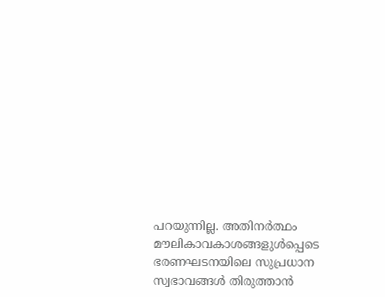പറയുന്നില്ല. അതിനര്‍ത്ഥം മൗലികാവകാശങ്ങളുള്‍പ്പെടെ ഭരണഘടനയിലെ സുപ്രധാന സ്വഭാവങ്ങള്‍ തിരുത്താന്‍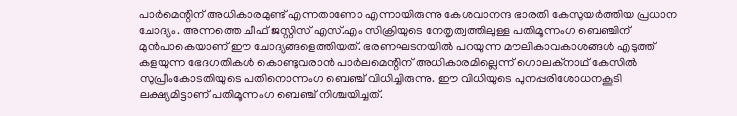പാര്‍മെന്റിന് അധികാരമുണ്ട് എന്നതാണോ എന്നായിരുന്നു കേശവാനന്ദ ഭാരതി കേസുയര്‍ത്തിയ പ്രധാന ചോദ്യം. അന്നത്തെ ചീഫ് ജസ്റ്റിസ് എസ്.എം സിക്രിയുടെ നേതൃത്വത്തിലുള്ള പതിമൂന്നംഗ ബെഞ്ചിന് മുന്‍പാകെയാണ് ഈ ചോദ്യങ്ങളെത്തിയത്. ഭരണഘടനയില്‍ പറയുന്ന മൗലികാവകാശങ്ങള്‍ എടുത്ത് കളയുന്ന ഭേദഗതികള്‍ കൊണ്ടുവരാന്‍ പാര്‍ലമെന്റിന് അധികാരമില്ലെന്ന് ഗൊലക്‌നാഥ് കേസില്‍ സുപ്രീംകോടതിയുടെ പതിനൊന്നംഗ ബെഞ്ച് വിധിച്ചിരുന്നു. ഈ വിധിയുടെ പുനപ്പരിശോധനകൂടി ലക്ഷ്യമിട്ടാണ് പതിമൂന്നംഗ ബെഞ്ച് നിശ്ചയിച്ചത്.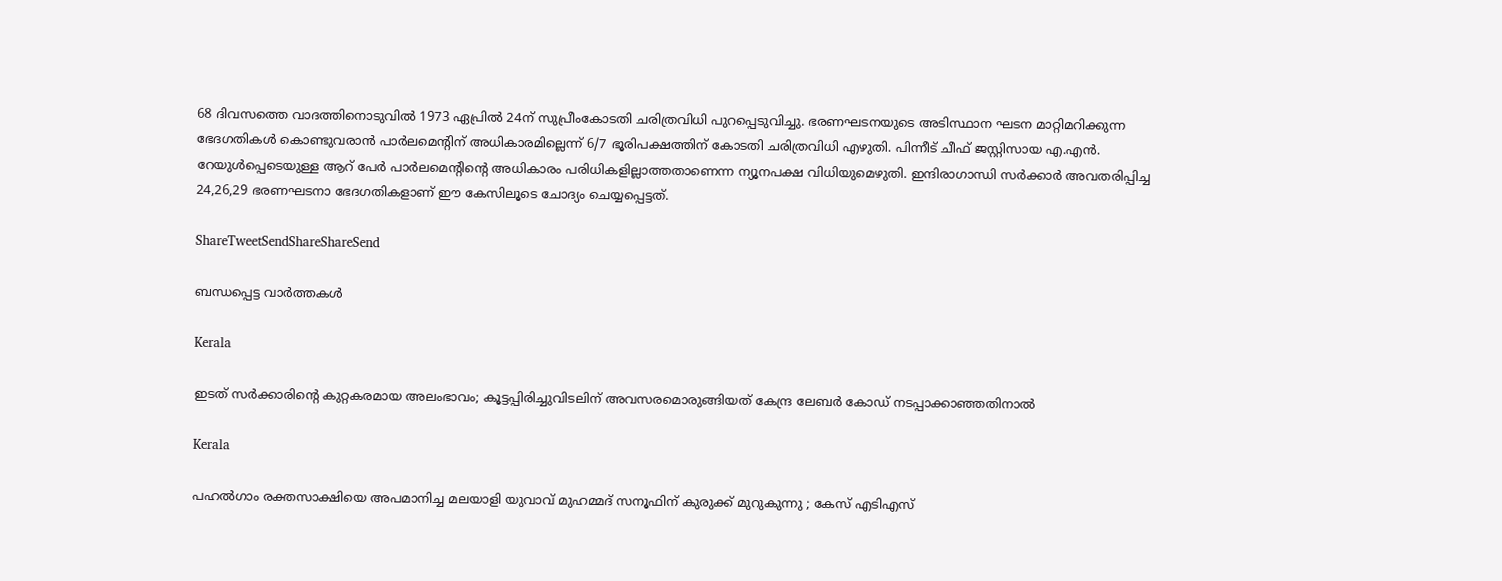68 ദിവസത്തെ വാദത്തിനൊടുവില്‍ 1973 ഏപ്രില്‍ 24ന് സുപ്രീംകോടതി ചരിത്രവിധി പുറപ്പെടുവിച്ചു. ഭരണഘടനയുടെ അടിസ്ഥാന ഘടന മാറ്റിമറിക്കുന്ന ഭേദഗതികള്‍ കൊണ്ടുവരാന്‍ പാര്‍ലമെന്റിന് അധികാരമില്ലെന്ന് 6/7 ഭൂരിപക്ഷത്തിന് കോടതി ചരിത്രവിധി എഴുതി. പിന്നീട് ചീഫ് ജസ്റ്റിസായ എ.എന്‍. റേയുള്‍പ്പെടെയുള്ള ആറ് പേര്‍ പാര്‍ലമെന്റിന്റെ അധികാരം പരിധികളില്ലാത്തതാണെന്ന ന്യൂനപക്ഷ വിധിയുമെഴുതി. ഇന്ദിരാഗാന്ധി സര്‍ക്കാര്‍ അവതരിപ്പിച്ച 24,26,29 ഭരണഘടനാ ഭേദഗതികളാണ് ഈ കേസിലൂടെ ചോദ്യം ചെയ്യപ്പെട്ടത്.

ShareTweetSendShareShareSend

ബന്ധപ്പെട്ട വാര്‍ത്തകള്‍

Kerala

ഇടത് സര്‍ക്കാരിന്റെ കുറ്റകരമായ അലംഭാവം; കൂട്ടപ്പിരിച്ചുവിടലിന് അവസരമൊരുങ്ങിയത് കേന്ദ്ര ലേബര്‍ കോഡ് നടപ്പാക്കാഞ്ഞതിനാല്‍

Kerala

പഹൽഗാം രക്തസാക്ഷിയെ അപമാനിച്ച മലയാളി യുവാവ് മുഹമ്മദ് സനൂഫിന് കുരുക്ക് മുറുകുന്നു ; കേസ് എടിഎസ്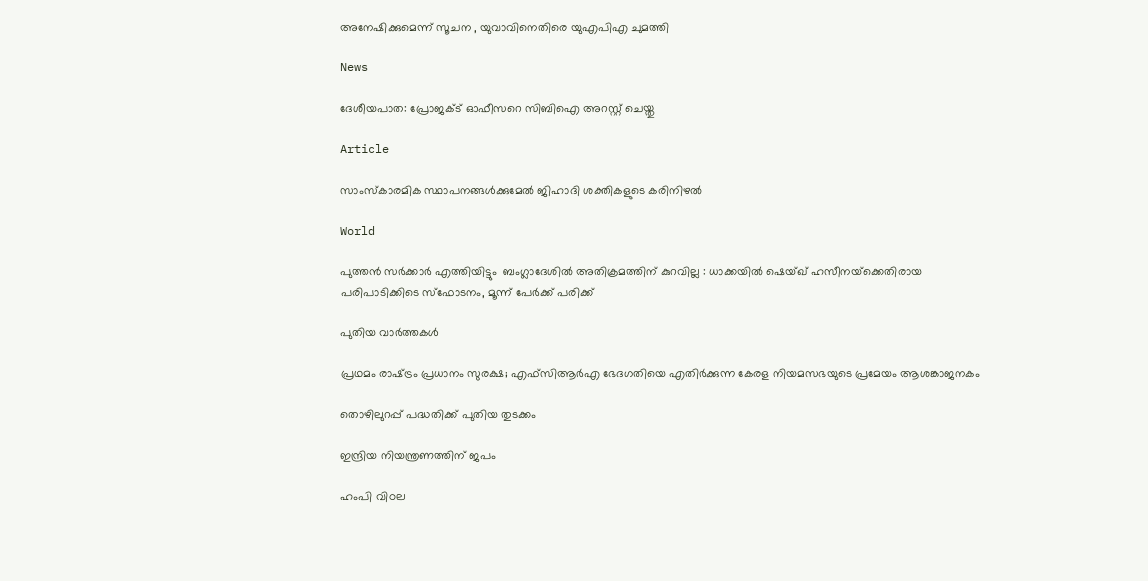അനേഷിക്കുമെന്ന് സൂചന , യുവാവിനെതിരെ യുഎപിഎ ചുമത്തി

News

ദേശീയപാത: പ്രോജക്ട് ഓഫീസറെ സിബിഐ അറസ്റ്റ് ചെയ്തു

Article

സാംസ്‌കാരമിക സ്ഥാപനങ്ങള്‍ക്കുമേല്‍ ജിഹാദി ശക്തികളുടെ കരിനിഴല്‍

World

പുത്തൻ സർക്കാർ എത്തിയിട്ടും  ബംഗ്ലാദേശിൽ അതിക്രമത്തിന് കുറവില്ല : ധാക്കയിൽ ഷെയ്ഖ് ഹസീനയ്‌ക്കെതിരായ പരിപാടിക്കിടെ സ്‌ഫോടനം, മൂന്ന് പേർക്ക് പരിക്ക്

പുതിയ വാര്‍ത്തകള്‍

പ്രഥമം രാഷ്‌ട്രം പ്രധാനം സുരക്ഷ; എഫ്‌സിആര്‍എ ഭേദഗതിയെ എതിര്‍ക്കുന്ന കേരള നിയമസഭയുടെ പ്രമേയം ആശങ്കാജനകം

തൊഴിലുറപ്പ് പദ്ധതിക്ക് പുതിയ തുടക്കം

ഇന്ദ്രിയ നിയന്ത്രണത്തിന് ജപം

ഹംപി വിഠല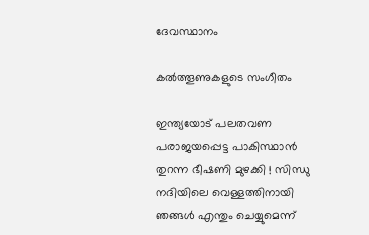ദേവസ്ഥാനം

കല്‍ത്തൂണുകളുടെ സംഗീതം

ഇന്ത്യയോട് പലതവണ പരാജയപ്പെട്ട പാകിസ്ഥാൻ തുറന്ന ഭീഷണി മുഴക്കി ! സിന്ധു നദിയിലെ വെള്ളത്തിനായി ഞങ്ങൾ എന്തും ചെയ്യുമെന്ന്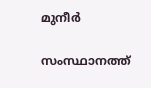മുനീർ

സംസ്ഥാനത്ത്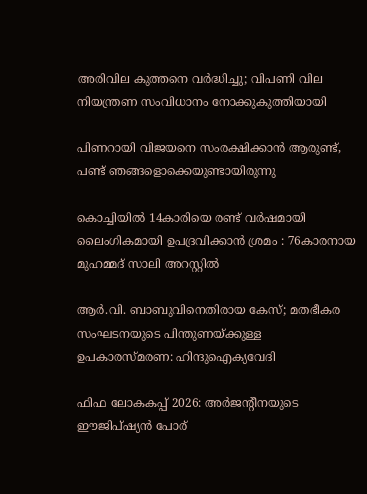അരിവില കുത്തനെ വര്‍ദ്ധിച്ചു; വിപണി വില നിയന്ത്രണ സംവിധാനം നോക്കുകുത്തിയായി

പിണറായി വിജയനെ സംരക്ഷിക്കാന്‍ ആരുണ്ട്, പണ്ട് ഞങ്ങളൊക്കെയുണ്ടായിരുന്നു

കൊച്ചിയിൽ 14കാരിയെ രണ്ട് വർഷമായി ലൈംഗികമായി ഉപദ്രവിക്കാൻ ശ്രമം : 76കാരനായ മുഹമ്മദ് സാലി അറസ്റ്റിൽ

ആര്‍.വി. ബാബുവിനെതിരായ കേസ്; മതഭീകര സംഘടനയുടെ പിന്തുണയ്‌ക്കുള്ള ഉപകാരസ്മരണ: ഹിന്ദുഐക്യവേദി

ഫിഫ ലോകകപ്പ് 2026: അര്‍ജന്റീനയുടെ ഈജിപ്ഷ്യന്‍ പോര്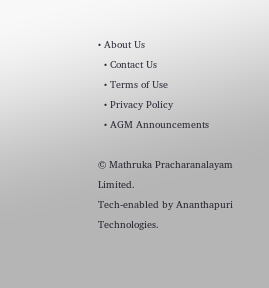• About Us
  • Contact Us
  • Terms of Use
  • Privacy Policy
  • AGM Announcements

© Mathruka Pracharanalayam Limited.
Tech-enabled by Ananthapuri Technologies.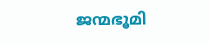ജന്മഭൂമി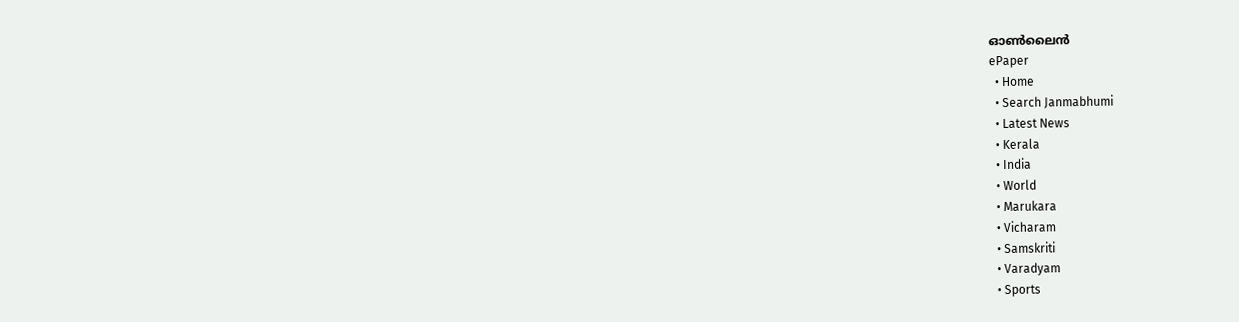ഓണ്‍ലൈന്‍
ePaper
  • Home
  • Search Janmabhumi
  • Latest News
  • Kerala
  • India
  • World
  • Marukara
  • Vicharam
  • Samskriti
  • Varadyam
  • Sports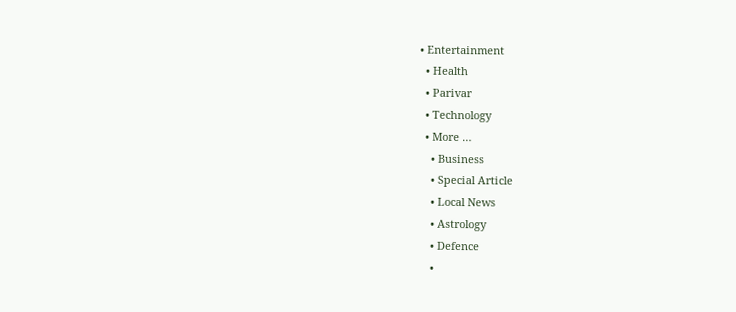• Entertainment
  • Health
  • Parivar
  • Technology
  • More …
    • Business
    • Special Article
    • Local News
    • Astrology
    • Defence
    •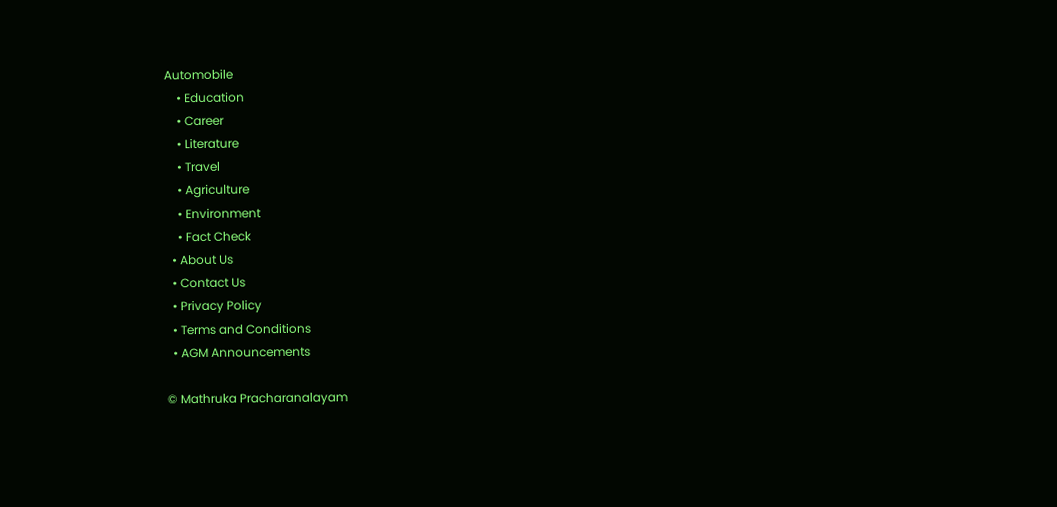Automobile
    • Education
    • Career
    • Literature
    • Travel
    • Agriculture
    • Environment
    • Fact Check
  • About Us
  • Contact Us
  • Privacy Policy
  • Terms and Conditions
  • AGM Announcements

© Mathruka Pracharanalayam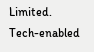Limited.
Tech-enabled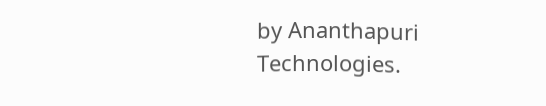by Ananthapuri Technologies.